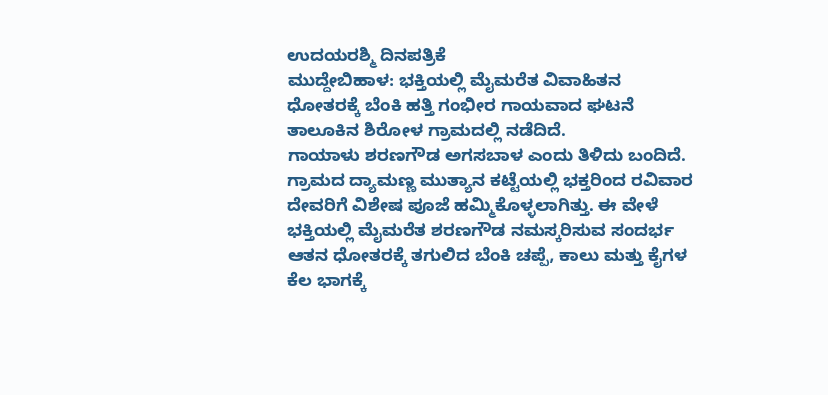ಉದಯರಶ್ಮಿ ದಿನಪತ್ರಿಕೆ
ಮುದ್ದೇಬಿಹಾಳ: ಭಕ್ತಿಯಲ್ಲಿ ಮೈಮರೆತ ವಿವಾಹಿತನ ಧೋತರಕ್ಕೆ ಬೆಂಕಿ ಹತ್ತಿ ಗಂಭೀರ ಗಾಯವಾದ ಘಟನೆ ತಾಲೂಕಿನ ಶಿರೋಳ ಗ್ರಾಮದಲ್ಲಿ ನಡೆದಿದೆ.
ಗಾಯಾಳು ಶರಣಗೌಡ ಅಗಸಬಾಳ ಎಂದು ತಿಳಿದು ಬಂದಿದೆ. ಗ್ರಾಮದ ದ್ಯಾಮಣ್ಣ ಮುತ್ಯಾನ ಕಟ್ಟೆಯಲ್ಲಿ ಭಕ್ತರಿಂದ ರವಿವಾರ ದೇವರಿಗೆ ವಿಶೇಷ ಪೂಜೆ ಹಮ್ಮಿಕೊಳ್ಳಲಾಗಿತ್ತು. ಈ ವೇಳೆ ಭಕ್ತಿಯಲ್ಲಿ ಮೈಮರೆತ ಶರಣಗೌಡ ನಮಸ್ಕರಿಸುವ ಸಂದರ್ಭ ಆತನ ಧೋತರಕ್ಕೆ ತಗುಲಿದ ಬೆಂಕಿ ಚಪ್ಪೆ, ಕಾಲು ಮತ್ತು ಕೈಗಳ ಕೆಲ ಭಾಗಕ್ಕೆ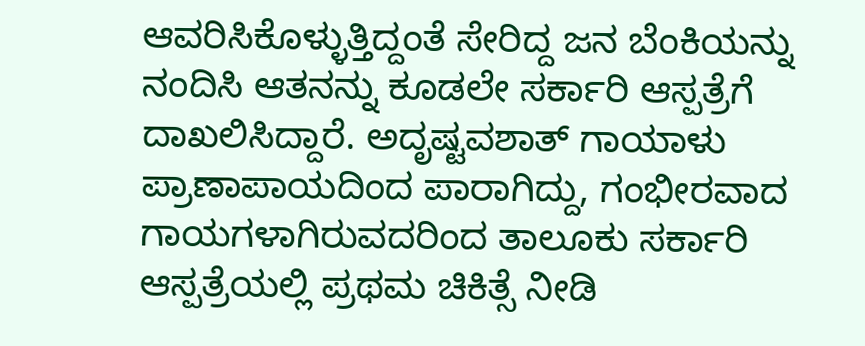ಆವರಿಸಿಕೊಳ್ಳುತ್ತಿದ್ದಂತೆ ಸೇರಿದ್ದ ಜನ ಬೆಂಕಿಯನ್ನು ನಂದಿಸಿ ಆತನನ್ನು ಕೂಡಲೇ ಸರ್ಕಾರಿ ಆಸ್ಪತ್ರೆಗೆ ದಾಖಲಿಸಿದ್ದಾರೆ. ಅದೃಷ್ಟವಶಾತ್ ಗಾಯಾಳು ಪ್ರಾಣಾಪಾಯದಿಂದ ಪಾರಾಗಿದ್ದು, ಗಂಭೀರವಾದ ಗಾಯಗಳಾಗಿರುವದರಿಂದ ತಾಲೂಕು ಸರ್ಕಾರಿ ಆಸ್ಪತ್ರೆಯಲ್ಲಿ ಪ್ರಥಮ ಚಿಕಿತ್ಸೆ ನೀಡಿ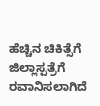ಹೆಚ್ಚಿನ ಚಿಕಿತ್ಸೆಗೆ ಜಿಲ್ಲಾಸ್ಪತ್ರೆಗೆ ರವಾನಿಸಲಾಗಿದೆ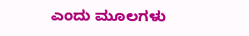ಎಂದು ಮೂಲಗಳು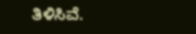ತಿಳಿಸಿವೆ.